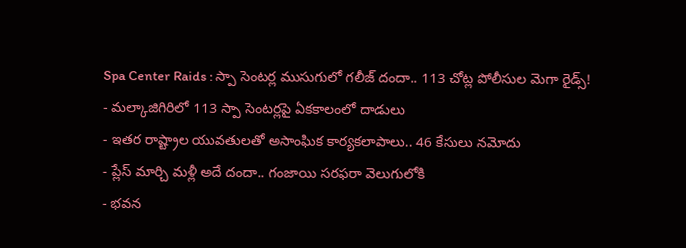Spa Center Raids : స్పా సెంటర్ల ముసుగులో గలీజ్ దందా.. 113 చోట్ల పోలీసుల మెగా రైడ్స్!
- మల్కాజిగిరిలో 113 స్పా సెంటర్లపై ఏకకాలంలో దాడులు
- ఇతర రాష్ట్రాల యువతులతో అసాంఘిక కార్యకలాపాలు.. 46 కేసులు నమోదు
- ప్లేస్ మార్చి మళ్లీ అదే దందా.. గంజాయి సరఫరా వెలుగులోకి
- భవన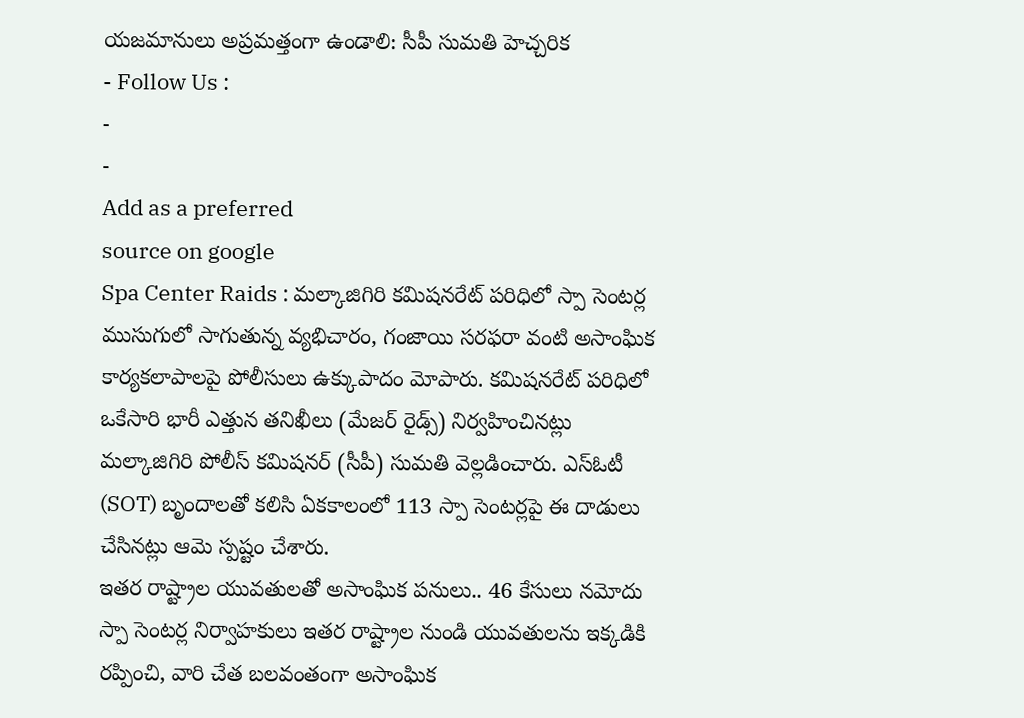యజమానులు అప్రమత్తంగా ఉండాలి: సీపీ సుమతి హెచ్చరిక
- Follow Us :
-
-
Add as a preferred
source on google
Spa Center Raids : మల్కాజిగిరి కమిషనరేట్ పరిధిలో స్పా సెంటర్ల ముసుగులో సాగుతున్న వ్యభిచారం, గంజాయి సరఫరా వంటి అసాంఘిక కార్యకలాపాలపై పోలీసులు ఉక్కుపాదం మోపారు. కమిషనరేట్ పరిధిలో ఒకేసారి భారీ ఎత్తున తనిఖీలు (మేజర్ రైడ్స్) నిర్వహించినట్లు మల్కాజిగిరి పోలీస్ కమిషనర్ (సీపీ) సుమతి వెల్లడించారు. ఎస్ఓటీ (SOT) బృందాలతో కలిసి ఏకకాలంలో 113 స్పా సెంటర్లపై ఈ దాడులు చేసినట్లు ఆమె స్పష్టం చేశారు.
ఇతర రాష్ట్రాల యువతులతో అసాంఘిక పనులు.. 46 కేసులు నమోదు
స్పా సెంటర్ల నిర్వాహకులు ఇతర రాష్ట్రాల నుండి యువతులను ఇక్కడికి రప్పించి, వారి చేత బలవంతంగా అసాంఘిక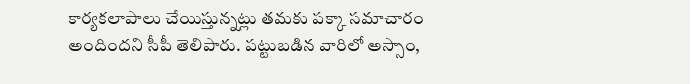కార్యకలాపాలు చేయిస్తున్నట్లు తమకు పక్కా సమాచారం అందిందని సీపీ తెలిపారు. పట్టుబడిన వారిలో అస్సాం,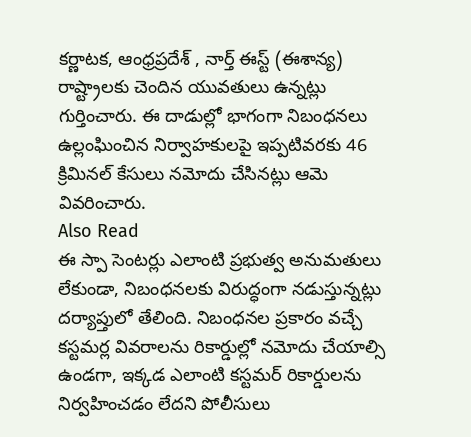కర్ణాటక, ఆంధ్రప్రదేశ్ , నార్త్ ఈస్ట్ (ఈశాన్య) రాష్ట్రాలకు చెందిన యువతులు ఉన్నట్లు గుర్తించారు. ఈ దాడుల్లో భాగంగా నిబంధనలు ఉల్లంఘించిన నిర్వాహకులపై ఇప్పటివరకు 46 క్రిమినల్ కేసులు నమోదు చేసినట్లు ఆమె వివరించారు.
Also Read
ఈ స్పా సెంటర్లు ఎలాంటి ప్రభుత్వ అనుమతులు లేకుండా, నిబంధనలకు విరుద్ధంగా నడుస్తున్నట్లు దర్యాప్తులో తేలింది. నిబంధనల ప్రకారం వచ్చే కస్టమర్ల వివరాలను రికార్డుల్లో నమోదు చేయాల్సి ఉండగా, ఇక్కడ ఎలాంటి కస్టమర్ రికార్డులను నిర్వహించడం లేదని పోలీసులు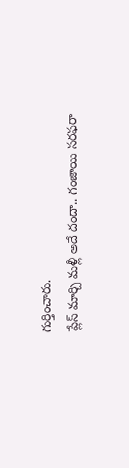గుర్తించారు.
ప్లేస్ మార్చి మళ్లీ అదే దందా.. గంజాయి సరఫరా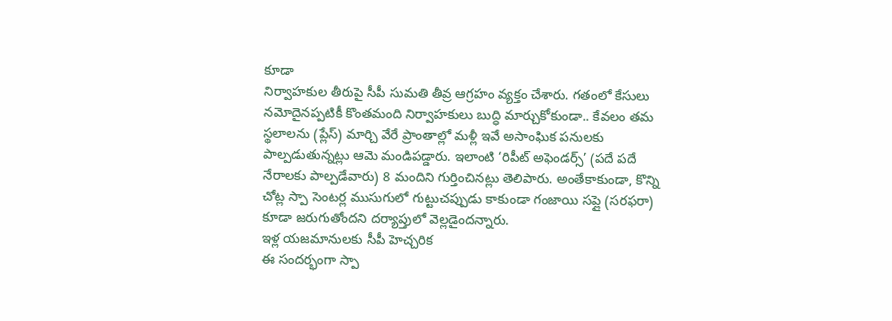కూడా
నిర్వాహకుల తీరుపై సీపీ సుమతి తీవ్ర ఆగ్రహం వ్యక్తం చేశారు. గతంలో కేసులు నమోదైనప్పటికీ కొంతమంది నిర్వాహకులు బుద్ధి మార్చుకోకుండా.. కేవలం తమ స్థలాలను (ప్లేస్) మార్చి వేరే ప్రాంతాల్లో మళ్లీ ఇవే అసాంఘిక పనులకు పాల్పడుతున్నట్లు ఆమె మండిపడ్డారు. ఇలాంటి ‘రిపీట్ అఫెండర్స్’ (పదే పదే నేరాలకు పాల్పడేవారు) 8 మందిని గుర్తించినట్లు తెలిపారు. అంతేకాకుండా, కొన్ని చోట్ల స్పా సెంటర్ల ముసుగులో గుట్టుచప్పుడు కాకుండా గంజాయి సప్లై (సరఫరా) కూడా జరుగుతోందని దర్యాప్తులో వెల్లడైందన్నారు.
ఇళ్ల యజమానులకు సీపీ హెచ్చరిక
ఈ సందర్భంగా స్పా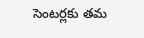సెంటర్లకు తమ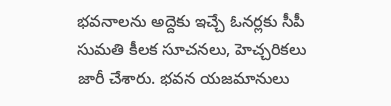భవనాలను అద్దెకు ఇచ్చే ఓనర్లకు సీపీ సుమతి కీలక సూచనలు, హెచ్చరికలు జారీ చేశారు. భవన యజమానులు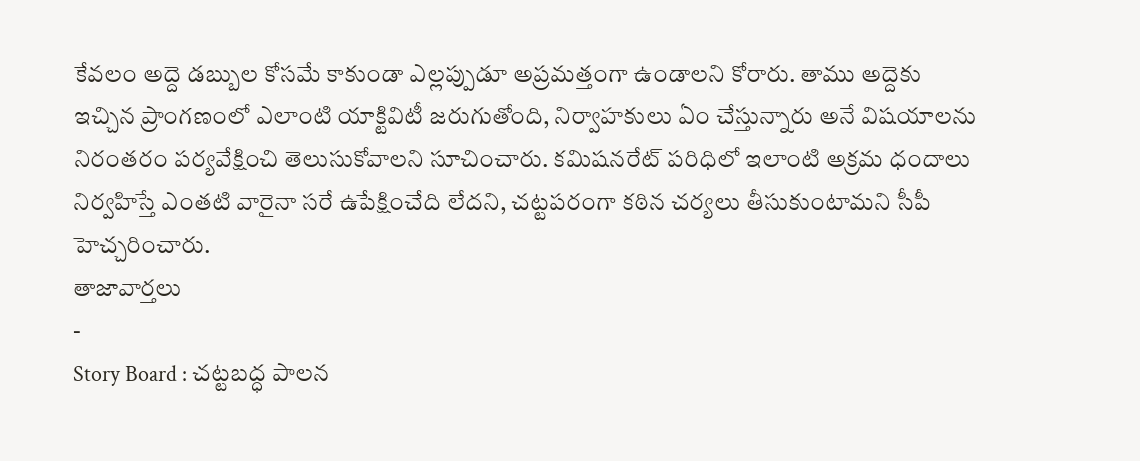కేవలం అద్దె డబ్బుల కోసమే కాకుండా ఎల్లప్పుడూ అప్రమత్తంగా ఉండాలని కోరారు. తాము అద్దెకు ఇచ్చిన ప్రాంగణంలో ఎలాంటి యాక్టివిటీ జరుగుతోంది, నిర్వాహకులు ఏం చేస్తున్నారు అనే విషయాలను నిరంతరం పర్యవేక్షించి తెలుసుకోవాలని సూచించారు. కమిషనరేట్ పరిధిలో ఇలాంటి అక్రమ ధందాలు నిర్వహిస్తే ఎంతటి వారైనా సరే ఉపేక్షించేది లేదని, చట్టపరంగా కఠిన చర్యలు తీసుకుంటామని సీపీ హెచ్చరించారు.
తాజావార్తలు
-
Story Board : చట్టబద్ధ పాలన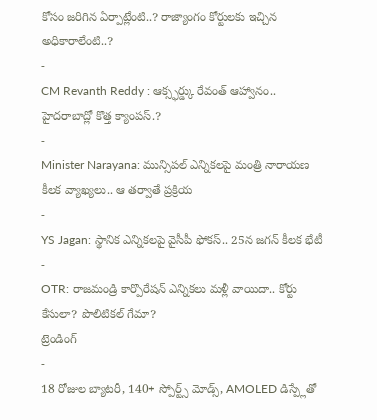కోసం జరిగిన ఏర్పాట్లేంటి..? రాజ్యాంగం కోర్టులకు ఇచ్చిన అధికారాలేంటి..?
-
CM Revanth Reddy : ఆక్స్ఫర్డ్కు రేవంత్ ఆహ్వానం.. హైదరాబాద్లో కొత్త క్యాంపస్.?
-
Minister Narayana: మున్సిపల్ ఎన్నికలపై మంత్రి నారాయణ కీలక వ్యాఖ్యలు.. ఆ తర్వాతే ప్రక్రియ
-
YS Jagan: స్థానిక ఎన్నికలపై వైసీపీ ఫోకస్.. 25న జగన్ కీలక భేటీ
-
OTR: రాజమండ్రి కార్పొరేషన్ ఎన్నికలు మళ్లీ వాయిదా.. కోర్టు కేసులా? పొలిటికల్ గేమా?
ట్రెండింగ్
-
18 రోజుల బ్యాటరీ, 140+ స్పోర్ట్స్ మోడ్స్, AMOLED డిస్ప్లేతో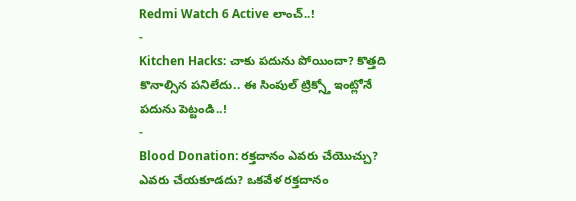Redmi Watch 6 Active లాంచ్..!
-
Kitchen Hacks: చాకు పదును పోయిందా? కొత్తది కొనాల్సిన పనిలేదు.. ఈ సింపుల్ ట్రిక్స్తో ఇంట్లోనే పదును పెట్టండి..!
-
Blood Donation: రక్తదానం ఎవరు చేయొచ్చు? ఎవరు చేయకూడదు? ఒకవేళ రక్తదానం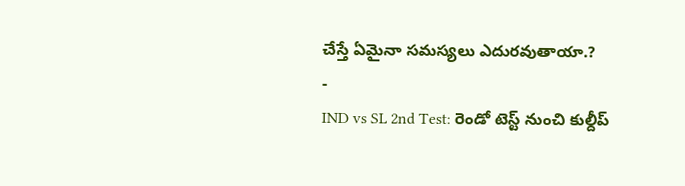చేస్తే ఏమైనా సమస్యలు ఎదురవుతాయా.?
-
IND vs SL 2nd Test: రెండో టెస్ట్ నుంచి కుల్దీప్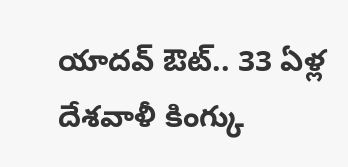యాదవ్ ఔట్.. 33 ఏళ్ల దేశవాళీ కింగ్కు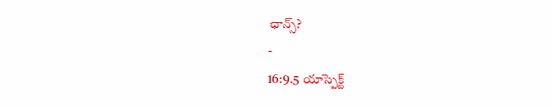ఛాన్స్?
-
16:9.5 యాస్పెక్ట్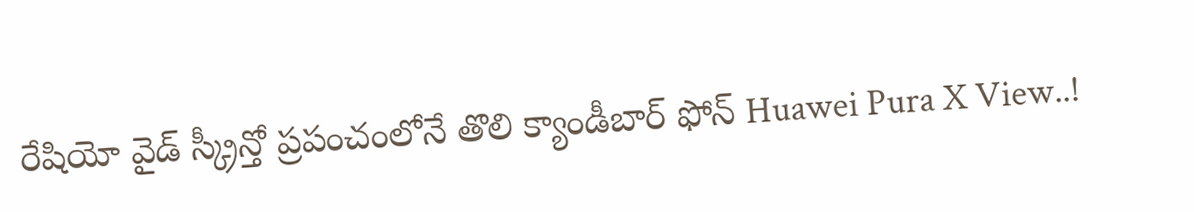రేషియో వైడ్ స్క్రీన్తో ప్రపంచంలోనే తొలి క్యాండీబార్ ఫోన్ Huawei Pura X View..!